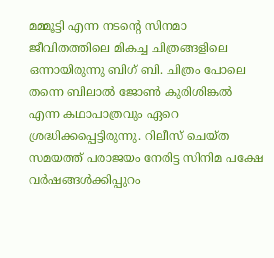മമ്മൂട്ടി എന്ന നടന്റെ സിനമാ ജീവിതത്തിലെ മികച്ച ചിത്രങ്ങളിലെ ഒന്നായിരുന്നു ബിഗ് ബി. ചിത്രം പോലെ തന്നെ ബിലാൽ ജോൺ കുരിശിങ്കൽ എന്ന കഥാപാത്രവും ഏറെ ശ്രദ്ധിക്കപ്പെട്ടിരുന്നു. റിലീസ് ചെയ്ത സമയത്ത് പരാജയം നേരിട്ട സിനിമ പക്ഷേ വർഷങ്ങൾക്കിപ്പുറം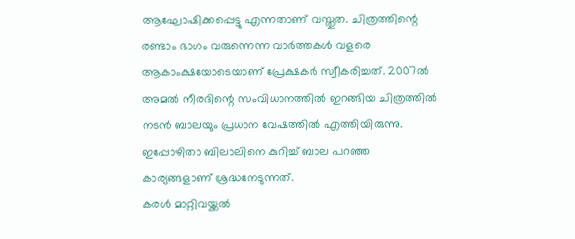ആഘോഷിക്കപ്പെട്ടു എന്നതാണ് വസ്തുത. ചിത്രത്തിന്റെ രണ്ടാം ഭാഗം വരുന്നെന്ന വാർത്തകൾ വളരെ ആകാംക്ഷയോടെയാണ് പ്രേക്ഷകർ സ്വീകരിച്ചത്. 2007ൽ അമൽ നീരദിന്റെ സംവിധാനത്തിൽ ഇറങ്ങിയ ചിത്രത്തിൽ നടൻ ബാലയും പ്രധാന വേഷത്തിൽ എത്തിയിരുന്നു. ഇപ്പോഴിതാ ബിലാലിനെ കുറിച്ച് ബാല പറഞ്ഞ കാര്യങ്ങളാണ് ശ്രദ്ധനേടുന്നത്.
കരൾ മാറ്റിവയ്ക്കൽ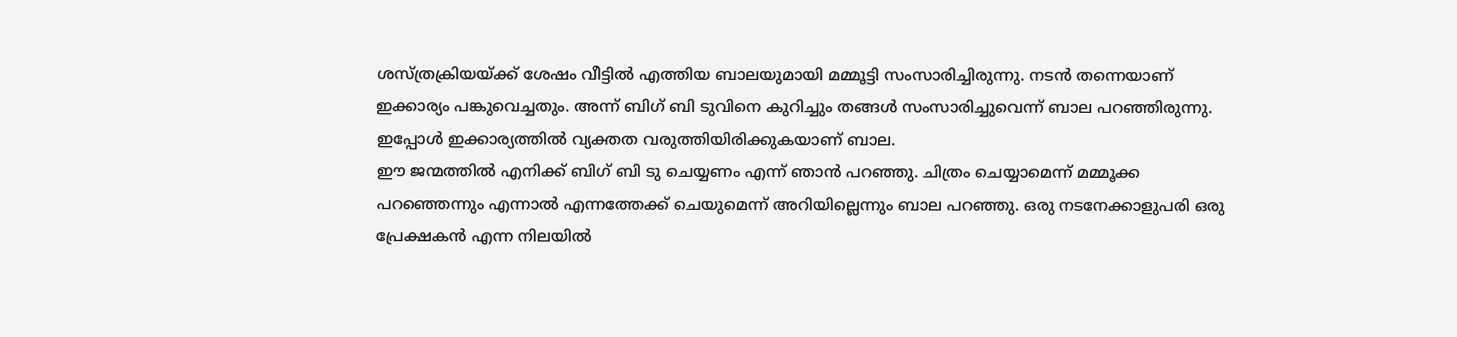ശസ്ത്രക്രിയയ്ക്ക് ശേഷം വീട്ടിൽ എത്തിയ ബാലയുമായി മമ്മൂട്ടി സംസാരിച്ചിരുന്നു. നടൻ തന്നെയാണ് ഇക്കാര്യം പങ്കുവെച്ചതും. അന്ന് ബിഗ് ബി ടുവിനെ കുറിച്ചും തങ്ങൾ സംസാരിച്ചുവെന്ന് ബാല പറഞ്ഞിരുന്നു. ഇപ്പോൾ ഇക്കാര്യത്തിൽ വ്യക്തത വരുത്തിയിരിക്കുകയാണ് ബാല.
ഈ ജന്മത്തിൽ എനിക്ക് ബിഗ് ബി ടു ചെയ്യണം എന്ന് ഞാൻ പറഞ്ഞു. ചിത്രം ചെയ്യാമെന്ന് മമ്മൂക്ക പറഞ്ഞെന്നും എന്നാൽ എന്നത്തേക്ക് ചെയുമെന്ന് അറിയില്ലെന്നും ബാല പറഞ്ഞു. ഒരു നടനേക്കാളുപരി ഒരു പ്രേക്ഷകൻ എന്ന നിലയിൽ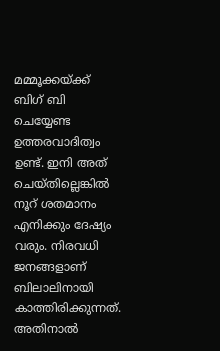മമ്മൂക്കയ്ക്ക് ബിഗ് ബി ചെയ്യേണ്ട ഉത്തരവാദിത്വം ഉണ്ട്. ഇനി അത് ചെയ്തില്ലെങ്കിൽ നൂറ് ശതമാനം എനിക്കും ദേഷ്യം വരും. നിരവധി ജനങ്ങളാണ് ബിലാലിനായി കാത്തിരിക്കുന്നത്. അതിനാൽ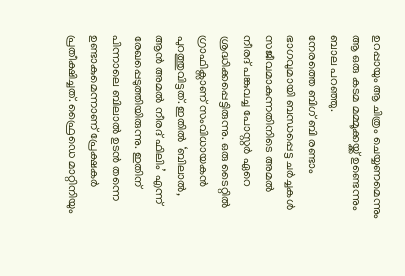ഉറപ്പായും ആ ചിത്രം ചെയ്യണമെന്നും ആ ഒരു കടമ മമ്മൂക്കയ്ക്ക് ഉണ്ടെന്നും ബാല പറഞ്ഞു.
നേരത്തെ ബിഗ് ബി രണ്ടാം ഭാഗവുമായി ബന്ധപ്പെട്ട ചർച്ചകൾ സജീവമാകുന്നതിനിടെ അമൽ നീരദ് പങ്കുവച്ച പോസ്റ്റർ ഏറെ ശ്രദ്ധിക്കപ്പെട്ടിരുന്നു. ഒരു ടൈറ്റിൽ ഗ്രാഫിക്സാണ് സംവിധായകൻ പുറത്തുവിട്ടത്. ഇതിൽ ‘ബിലാൽ, ആൻ അമൽ നീരദ് ഫിലിം’ എന്ന് രേഖപ്പെടുത്തിയിരുന്നു. ഇതിന് പിന്നാലെ ബിലാൽ ഉടൻ തന്നെ ഉണ്ടാകുമെന്നാണ് പ്രേക്ഷകർ പ്രതീക്ഷിച്ചത്. ഫ്രൈഡെ മാറ്റിനിയും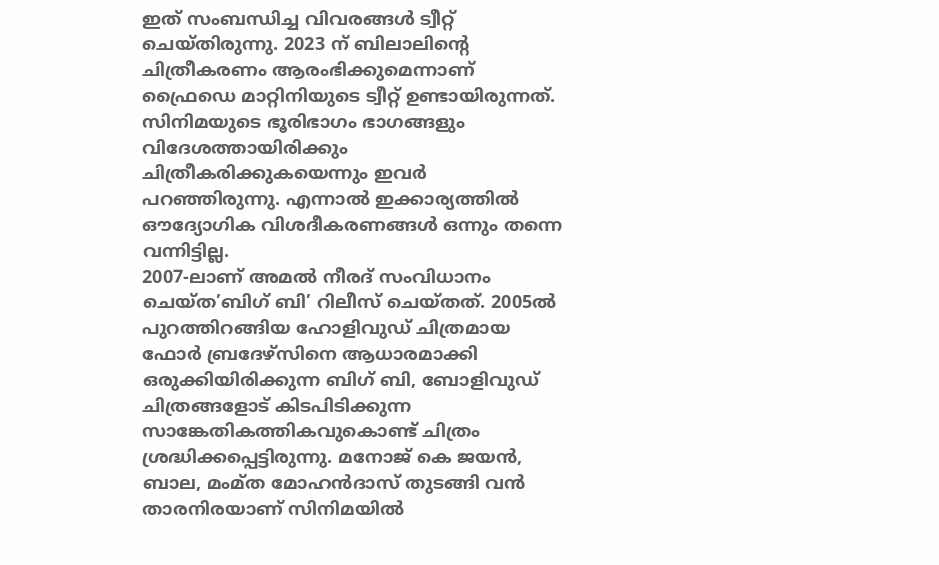ഇത് സംബന്ധിച്ച വിവരങ്ങൾ ട്വീറ്റ് ചെയ്തിരുന്നു. 2023 ന് ബിലാലിന്റെ ചിത്രീകരണം ആരംഭിക്കുമെന്നാണ് ഫ്രൈഡെ മാറ്റിനിയുടെ ട്വീറ്റ് ഉണ്ടായിരുന്നത്. സിനിമയുടെ ഭൂരിഭാഗം ഭാഗങ്ങളും വിദേശത്തായിരിക്കും ചിത്രീകരിക്കുകയെന്നും ഇവർ പറഞ്ഞിരുന്നു. എന്നാൽ ഇക്കാര്യത്തിൽ ഔദ്യോഗിക വിശദീകരണങ്ങൾ ഒന്നും തന്നെ വന്നിട്ടില്ല.
2007-ലാണ് അമൽ നീരദ് സംവിധാനം ചെയ്ത’ബിഗ് ബി’ റിലീസ് ചെയ്തത്. 2005ൽ പുറത്തിറങ്ങിയ ഹോളിവുഡ് ചിത്രമായ ഫോർ ബ്രദേഴ്സിനെ ആധാരമാക്കി ഒരുക്കിയിരിക്കുന്ന ബിഗ് ബി, ബോളിവുഡ് ചിത്രങ്ങളോട് കിടപിടിക്കുന്ന സാങ്കേതികത്തികവുകൊണ്ട് ചിത്രം ശ്രദ്ധിക്കപ്പെട്ടിരുന്നു. മനോജ് കെ ജയൻ, ബാല, മംമ്ത മോഹൻദാസ് തുടങ്ങി വൻ താരനിരയാണ് സിനിമയിൽ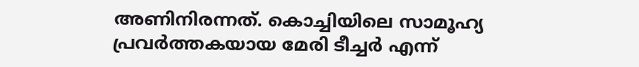അണിനിരന്നത്. കൊച്ചിയിലെ സാമൂഹ്യ പ്രവർത്തകയായ മേരി ടീച്ചർ എന്ന്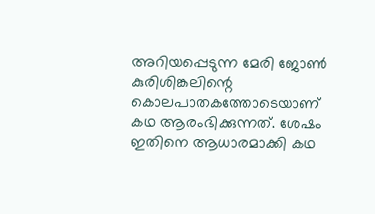അറിയപ്പെടുന്ന മേരി ജോൺ കുരിശിങ്കലിന്റെ കൊലപാതകത്തോടെയാണ് കഥ ആരംഭിക്കുന്നത്. ശേഷം ഇതിനെ ആധാരമാക്കി കഥ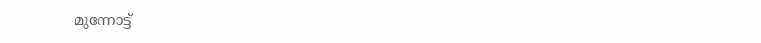മുന്നോട്ട്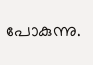പോകുന്നു.